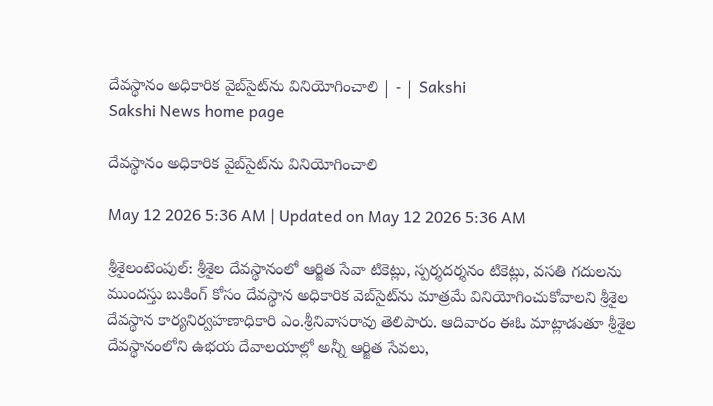దేవస్థానం అధికారిక వైబ్‌సైట్‌ను వినియోగించాలి | - | Sakshi
Sakshi News home page

దేవస్థానం అధికారిక వైబ్‌సైట్‌ను వినియోగించాలి

May 12 2026 5:36 AM | Updated on May 12 2026 5:36 AM

శ్రీశైలంటెంపుల్‌: శ్రీశైల దేవస్థానంలో ఆర్జిత సేవా టికెట్లు, స్పర్శదర్శనం టికెట్లు, వసతి గదులను ముందస్తు బుకింగ్‌ కోసం దేవస్థాన అధికారిక వెబ్‌సైట్‌ను మాత్రమే వినియోగించుకోవాలని శ్రీశైల దేవస్థాన కార్యనిర్వహణాధికారి ఎం.శ్రీనివాసరావు తెలిపారు. ఆదివారం ఈఓ మాట్లాడుతూ శ్రీశైల దేవస్థానంలోని ఉభయ దేవాలయాల్లో అన్నీ ఆర్జిత సేవలు,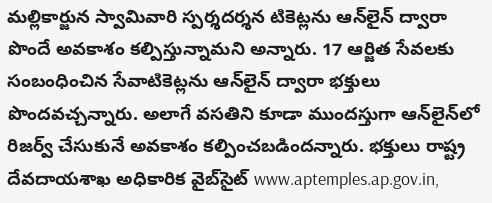మల్లికార్జున స్వామివారి స్పర్శదర్శన టికెట్లను ఆన్‌లైన్‌ ద్వారా పొందే అవకాశం కల్పిస్తున్నామని అన్నారు. 17 ఆర్జిత సేవలకు సంబంధించిన సేవాటికెట్లను ఆన్‌లైన్‌ ద్వారా భక్తులు పొందవచ్చన్నారు. అలాగే వసతిని కూడా ముందస్తుగా ఆన్‌లైన్‌లో రిజర్వ్‌ చేసుకునే అవకాశం కల్పించబడిందన్నారు. భక్తులు రాష్ట్ర దేవదాయశాఖ అధికారిక వైబ్‌సైట్‌ www.aptemples.ap.gov.in,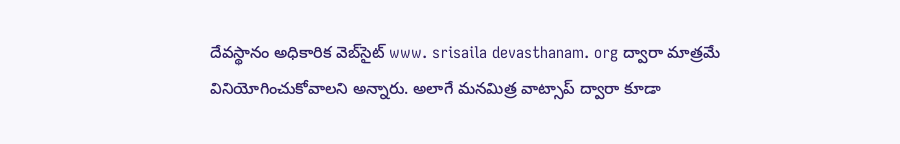దేవస్థానం అధికారిక వెబ్‌సైట్‌ www. srisaila devasthanam. org ద్వారా మాత్రమే వినియోగించుకోవాలని అన్నారు. అలాగే మనమిత్ర వాట్సాప్‌ ద్వారా కూడా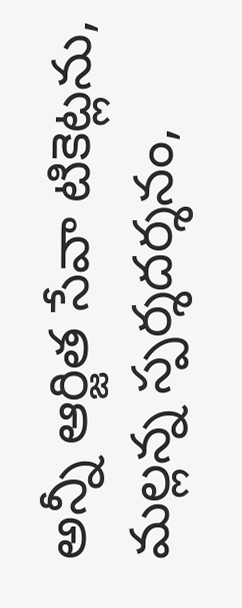అన్నీ ఆర్జిత సేవా టికెట్లను, మల్లన్న స్పర్శదర్శనం,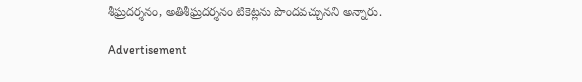శీఘ్రదర్శనం, అతిశీఘ్రదర్శనం టికెట్లను పొందవచ్చునని అన్నారు.

Advertisement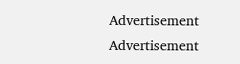Advertisement
Advertisement